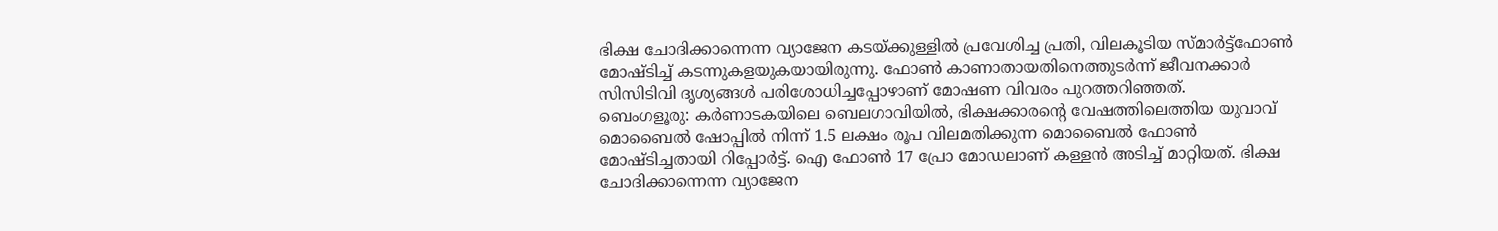ഭിക്ഷ ചോദിക്കാന്നെന്ന വ്യാജേന കടയ്ക്കുള്ളിൽ പ്രവേശിച്ച പ്രതി, വിലകൂടിയ സ്മാർട്ട്ഫോൺ മോഷ്ടിച്ച് കടന്നുകളയുകയായിരുന്നു. ഫോൺ കാണാതായതിനെത്തുടർന്ന് ജീവനക്കാർ സിസിടിവി ദൃശ്യങ്ങൾ പരിശോധിച്ചപ്പോഴാണ് മോഷണ വിവരം പുറത്തറിഞ്ഞത്.
ബെംഗളൂരു: കർണാടകയിലെ ബെലഗാവിയിൽ, ഭിക്ഷക്കാരന്റെ വേഷത്തിലെത്തിയ യുവാവ് മൊബൈൽ ഷോപ്പിൽ നിന്ന് 1.5 ലക്ഷം രൂപ വിലമതിക്കുന്ന മൊബൈൽ ഫോൺ മോഷ്ടിച്ചതായി റിപ്പോർട്ട്. ഐ ഫോൺ 17 പ്രോ മോഡലാണ് കള്ളൻ അടിച്ച് മാറ്റിയത്. ഭിക്ഷ ചോദിക്കാന്നെന്ന വ്യാജേന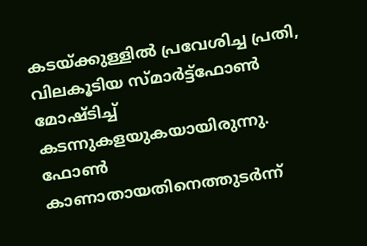കടയ്ക്കുള്ളിൽ പ്രവേശിച്ച പ്രതി, വിലകൂടിയ സ്മാർട്ട്ഫോൺ മോഷ്ടിച്ച് കടന്നുകളയുകയായിരുന്നു. ഫോൺ കാണാതായതിനെത്തുടർന്ന്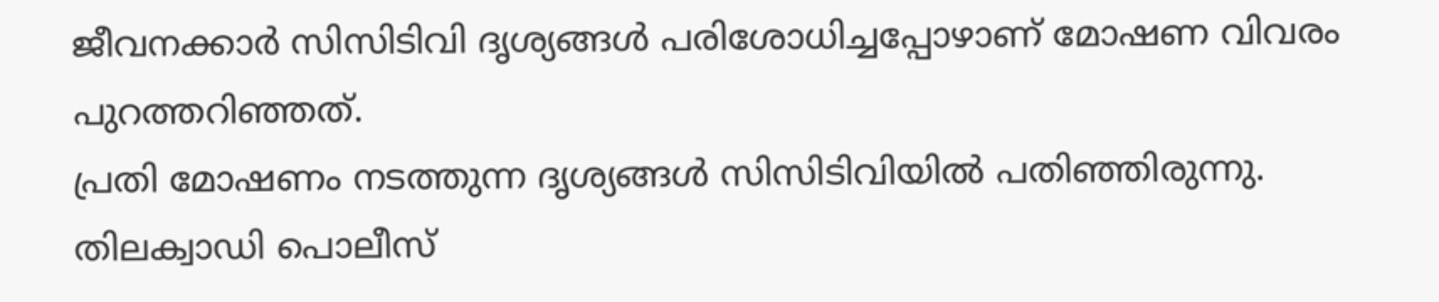ജീവനക്കാർ സിസിടിവി ദൃശ്യങ്ങൾ പരിശോധിച്ചപ്പോഴാണ് മോഷണ വിവരം പുറത്തറിഞ്ഞത്.
പ്രതി മോഷണം നടത്തുന്ന ദൃശ്യങ്ങൾ സിസിടിവിയിൽ പതിഞ്ഞിരുന്നു. തിലക്വാഡി പൊലീസ്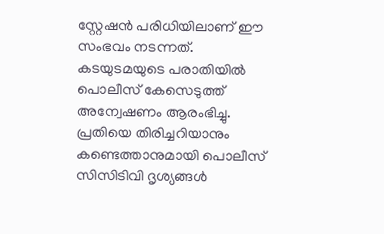സ്റ്റേഷൻ പരിധിയിലാണ് ഈ സംഭവം നടന്നത്. കടയുടമയുടെ പരാതിയിൽ പൊലീസ് കേസെടുത്ത് അന്വേഷണം ആരംഭിച്ചു. പ്രതിയെ തിരിച്ചറിയാനും കണ്ടെത്താനുമായി പൊലീസ് സിസിടിവി ദൃശ്യങ്ങൾ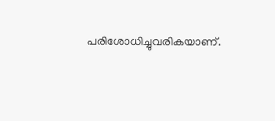പരിശോധിച്ചുവരികയാണ്.